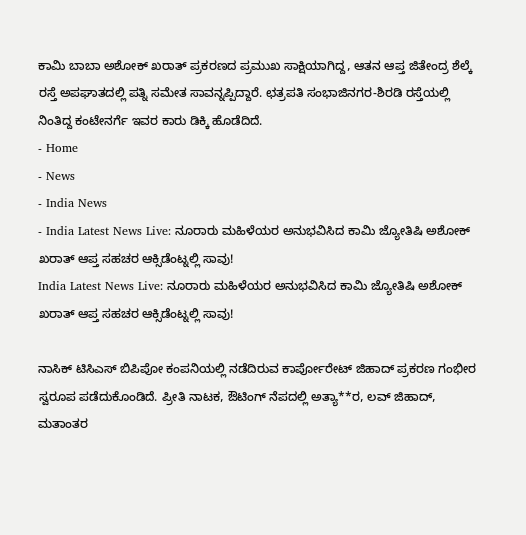ಕಾಮಿ ಬಾಬಾ ಅಶೋಕ್ ಖರಾತ್ ಪ್ರಕರಣದ ಪ್ರಮುಖ ಸಾಕ್ಷಿಯಾಗಿದ್ದ, ಆತನ ಆಪ್ತ ಜಿತೇಂದ್ರ ಶೆಲ್ಕೆ ರಸ್ತೆ ಅಪಘಾತದಲ್ಲಿ ಪತ್ನಿ ಸಮೇತ ಸಾವನ್ನಪ್ಪಿದ್ದಾರೆ. ಛತ್ರಪತಿ ಸಂಭಾಜಿನಗರ-ಶಿರಡಿ ರಸ್ತೆಯಲ್ಲಿ ನಿಂತಿದ್ದ ಕಂಟೇನರ್ಗೆ ಇವರ ಕಾರು ಡಿಕ್ಕಿ ಹೊಡೆದಿದೆ.
- Home
- News
- India News
- India Latest News Live: ನೂರಾರು ಮಹಿಳೆಯರ ಅನುಭವಿಸಿದ ಕಾಮಿ ಜ್ಯೋತಿಷಿ ಅಶೋಕ್ ಖರಾತ್ ಆಪ್ತ ಸಹಚರ ಆಕ್ಸಿಡೆಂಟ್ನಲ್ಲಿ ಸಾವು!
India Latest News Live: ನೂರಾರು ಮಹಿಳೆಯರ ಅನುಭವಿಸಿದ ಕಾಮಿ ಜ್ಯೋತಿಷಿ ಅಶೋಕ್ ಖರಾತ್ ಆಪ್ತ ಸಹಚರ ಆಕ್ಸಿಡೆಂಟ್ನಲ್ಲಿ ಸಾವು!

ನಾಸಿಕ್ ಟಿಸಿಎಸ್ ಬಿಪಿಪೋ ಕಂಪನಿಯಲ್ಲಿ ನಡೆದಿರುವ ಕಾರ್ಪೋರೇಟ್ ಜಿಹಾದ್ ಪ್ರಕರಣ ಗಂಭೀರ ಸ್ವರೂಪ ಪಡೆದುಕೊಂಡಿದೆ. ಪ್ರೀತಿ ನಾಟಕ, ಔಟಿಂಗ್ ನೆಪದಲ್ಲಿ ಅತ್ಯಾ**ರ, ಲವ್ ಜಿಹಾದ್, ಮತಾಂತರ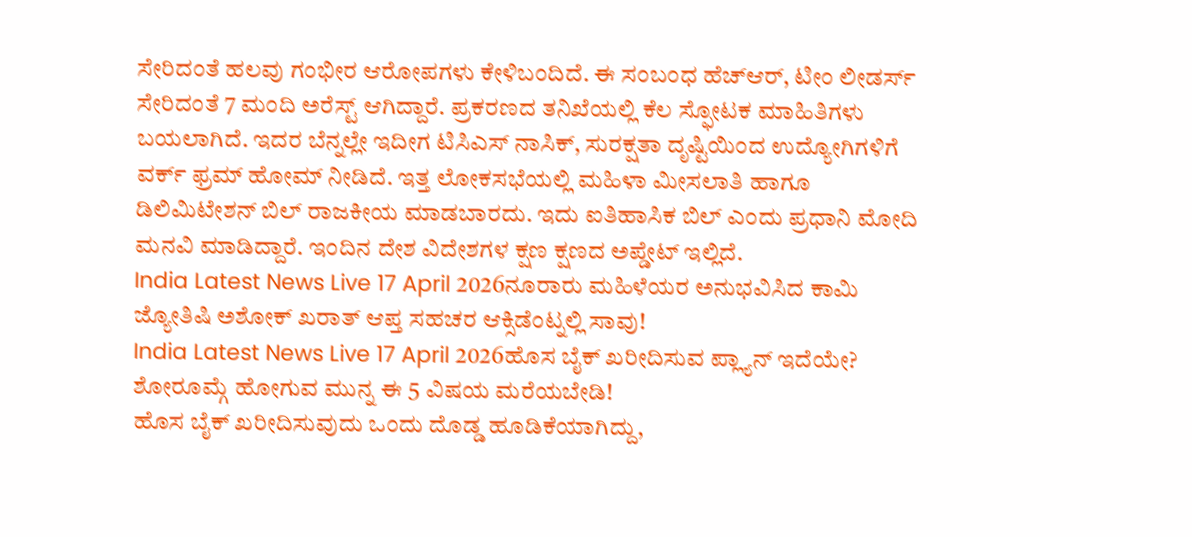ಸೇರಿದಂತೆ ಹಲವು ಗಂಭೀರ ಆರೋಪಗಳು ಕೇಳಿಬಂದಿದೆ. ಈ ಸಂಬಂಧ ಹೆಚ್ಆರ್, ಟೀಂ ಲೀಡರ್ಸ್ ಸೇರಿದಂತೆ 7 ಮಂದಿ ಅರೆಸ್ಟ್ ಆಗಿದ್ದಾರೆ. ಪ್ರಕರಣದ ತನಿಖೆಯಲ್ಲಿ ಕೆಲ ಸ್ಫೋಟಕ ಮಾಹಿತಿಗಳು ಬಯಲಾಗಿದೆ. ಇದರ ಬೆನ್ನಲ್ಲೇ ಇದೀಗ ಟಿಸಿಎಸ್ ನಾಸಿಕ್, ಸುರಕ್ಷತಾ ದೃಷ್ಟಿಯಿಂದ ಉದ್ಯೋಗಿಗಳಿಗೆ ವರ್ಕ್ ಫ್ರಮ್ ಹೋಮ್ ನೀಡಿದೆ. ಇತ್ತ ಲೋಕಸಭೆಯಲ್ಲಿ ಮಹಿಳಾ ಮೀಸಲಾತಿ ಹಾಗೂ ಡಿಲಿಮಿಟೇಶನ್ ಬಿಲ್ ರಾಜಕೀಯ ಮಾಡಬಾರದು. ಇದು ಐತಿಹಾಸಿಕ ಬಿಲ್ ಎಂದು ಪ್ರಧಾನಿ ಮೋದಿ ಮನವಿ ಮಾಡಿದ್ದಾರೆ. ಇಂದಿನ ದೇಶ ವಿದೇಶಗಳ ಕ್ಷಣ ಕ್ಷಣದ ಅಪ್ಡೇಟ್ ಇಲ್ಲಿದೆ.
India Latest News Live 17 April 2026ನೂರಾರು ಮಹಿಳೆಯರ ಅನುಭವಿಸಿದ ಕಾಮಿ ಜ್ಯೋತಿಷಿ ಅಶೋಕ್ ಖರಾತ್ ಆಪ್ತ ಸಹಚರ ಆಕ್ಸಿಡೆಂಟ್ನಲ್ಲಿ ಸಾವು!
India Latest News Live 17 April 2026ಹೊಸ ಬೈಕ್ ಖರೀದಿಸುವ ಪ್ಲ್ಯಾನ್ ಇದೆಯೇ? ಶೋರೂಮ್ಗೆ ಹೋಗುವ ಮುನ್ನ ಈ 5 ವಿಷಯ ಮರೆಯಬೇಡಿ!
ಹೊಸ ಬೈಕ್ ಖರೀದಿಸುವುದು ಒಂದು ದೊಡ್ಡ ಹೂಡಿಕೆಯಾಗಿದ್ದು,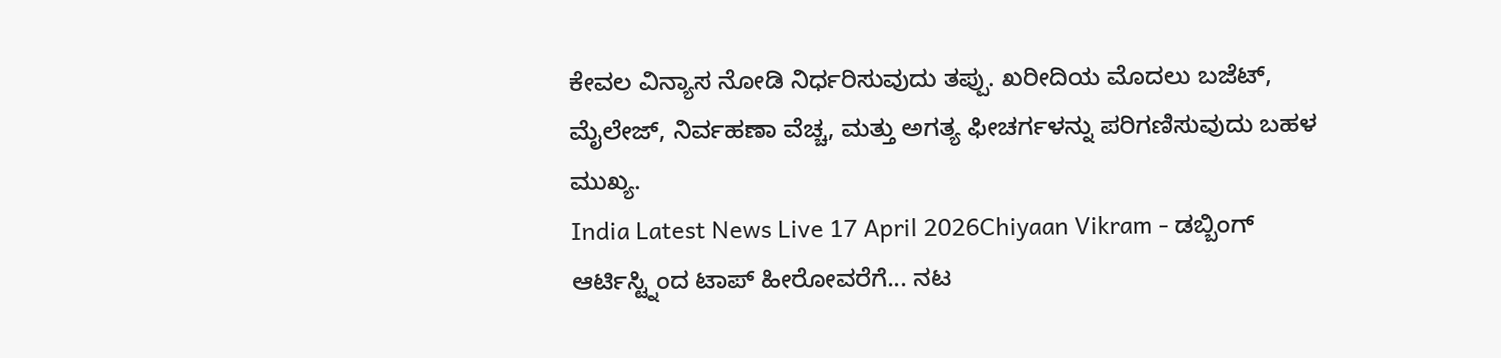ಕೇವಲ ವಿನ್ಯಾಸ ನೋಡಿ ನಿರ್ಧರಿಸುವುದು ತಪ್ಪು. ಖರೀದಿಯ ಮೊದಲು ಬಜೆಟ್, ಮೈಲೇಜ್, ನಿರ್ವಹಣಾ ವೆಚ್ಚ, ಮತ್ತು ಅಗತ್ಯ ಫೀಚರ್ಗಳನ್ನು ಪರಿಗಣಿಸುವುದು ಬಹಳ ಮುಖ್ಯ.
India Latest News Live 17 April 2026Chiyaan Vikram - ಡಬ್ಬಿಂಗ್ ಆರ್ಟಿಸ್ಟ್ನಿಂದ ಟಾಪ್ ಹೀರೋವರೆಗೆ... ನಟ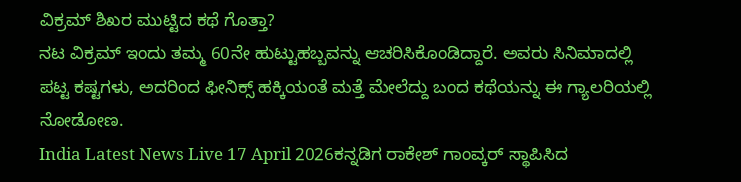ವಿಕ್ರಮ್ ಶಿಖರ ಮುಟ್ಟಿದ ಕಥೆ ಗೊತ್ತಾ?
ನಟ ವಿಕ್ರಮ್ ಇಂದು ತಮ್ಮ 60ನೇ ಹುಟ್ಟುಹಬ್ಬವನ್ನು ಆಚರಿಸಿಕೊಂಡಿದ್ದಾರೆ. ಅವರು ಸಿನಿಮಾದಲ್ಲಿ ಪಟ್ಟ ಕಷ್ಟಗಳು, ಅದರಿಂದ ಫೀನಿಕ್ಸ್ ಹಕ್ಕಿಯಂತೆ ಮತ್ತೆ ಮೇಲೆದ್ದು ಬಂದ ಕಥೆಯನ್ನು ಈ ಗ್ಯಾಲರಿಯಲ್ಲಿ ನೋಡೋಣ.
India Latest News Live 17 April 2026ಕನ್ನಡಿಗ ರಾಕೇಶ್ ಗಾಂವ್ಕರ್ ಸ್ಥಾಪಿಸಿದ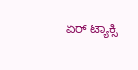ಏರ್ ಟ್ಯಾಕ್ಸಿ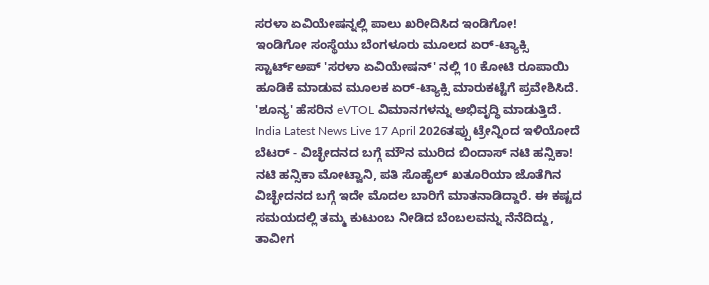ಸರಳಾ ಏವಿಯೇಷನ್ನಲ್ಲಿ ಪಾಲು ಖರೀದಿಸಿದ ಇಂಡಿಗೋ!
ಇಂಡಿಗೋ ಸಂಸ್ಥೆಯು ಬೆಂಗಳೂರು ಮೂಲದ ಏರ್-ಟ್ಯಾಕ್ಸಿ ಸ್ಟಾರ್ಟ್ಅಪ್ 'ಸರಳಾ ಏವಿಯೇಷನ್' ನಲ್ಲಿ 10 ಕೋಟಿ ರೂಪಾಯಿ ಹೂಡಿಕೆ ಮಾಡುವ ಮೂಲಕ ಏರ್-ಟ್ಯಾಕ್ಸಿ ಮಾರುಕಟ್ಟೆಗೆ ಪ್ರವೇಶಿಸಿದೆ. 'ಶೂನ್ಯ' ಹೆಸರಿನ eVTOL ವಿಮಾನಗಳನ್ನು ಅಭಿವೃದ್ಧಿ ಮಾಡುತ್ತಿದೆ.
India Latest News Live 17 April 2026ತಪ್ಪು ಟ್ರೇನ್ನಿಂದ ಇಳಿಯೋದೆ ಬೆಟರ್ - ವಿಚ್ಛೇದನದ ಬಗ್ಗೆ ಮೌನ ಮುರಿದ ಬಿಂದಾಸ್ ನಟಿ ಹನ್ಸಿಕಾ!
ನಟಿ ಹನ್ಸಿಕಾ ಮೋಟ್ವಾನಿ, ಪತಿ ಸೊಹೈಲ್ ಖತೂರಿಯಾ ಜೊತೆಗಿನ ವಿಚ್ಛೇದನದ ಬಗ್ಗೆ ಇದೇ ಮೊದಲ ಬಾರಿಗೆ ಮಾತನಾಡಿದ್ದಾರೆ. ಈ ಕಷ್ಟದ ಸಮಯದಲ್ಲಿ ತಮ್ಮ ಕುಟುಂಬ ನೀಡಿದ ಬೆಂಬಲವನ್ನು ನೆನೆದಿದ್ದು, ತಾವೀಗ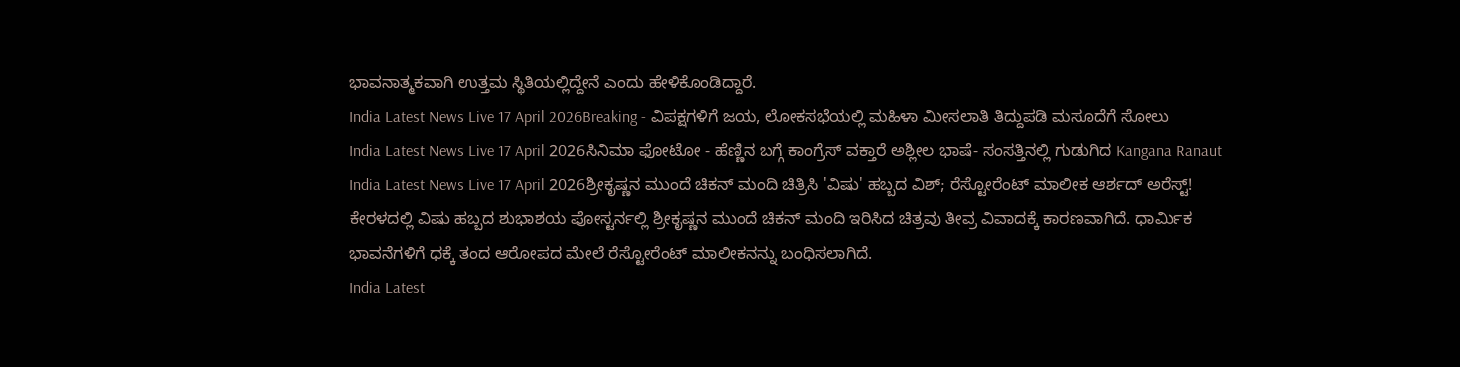ಭಾವನಾತ್ಮಕವಾಗಿ ಉತ್ತಮ ಸ್ಥಿತಿಯಲ್ಲಿದ್ದೇನೆ ಎಂದು ಹೇಳಿಕೊಂಡಿದ್ದಾರೆ.
India Latest News Live 17 April 2026Breaking - ವಿಪಕ್ಷಗಳಿಗೆ ಜಯ, ಲೋಕಸಭೆಯಲ್ಲಿ ಮಹಿಳಾ ಮೀಸಲಾತಿ ತಿದ್ದುಪಡಿ ಮಸೂದೆಗೆ ಸೋಲು
India Latest News Live 17 April 2026ಸಿನಿಮಾ ಫೋಟೋ - ಹೆಣ್ಣಿನ ಬಗ್ಗೆ ಕಾಂಗ್ರೆಸ್ ವಕ್ತಾರೆ ಅಶ್ಲೀಲ ಭಾಷೆ- ಸಂಸತ್ತಿನಲ್ಲಿ ಗುಡುಗಿದ Kangana Ranaut
India Latest News Live 17 April 2026ಶ್ರೀಕೃಷ್ಣನ ಮುಂದೆ ಚಿಕನ್ ಮಂದಿ ಚಿತ್ರಿಸಿ 'ವಿಷು' ಹಬ್ಬದ ವಿಶ್; ರೆಸ್ಟೋರೆಂಟ್ ಮಾಲೀಕ ಆರ್ಶದ್ ಅರೆಸ್ಟ್!
ಕೇರಳದಲ್ಲಿ ವಿಷು ಹಬ್ಬದ ಶುಭಾಶಯ ಪೋಸ್ಟರ್ನಲ್ಲಿ ಶ್ರೀಕೃಷ್ಣನ ಮುಂದೆ ಚಿಕನ್ ಮಂದಿ ಇರಿಸಿದ ಚಿತ್ರವು ತೀವ್ರ ವಿವಾದಕ್ಕೆ ಕಾರಣವಾಗಿದೆ. ಧಾರ್ಮಿಕ ಭಾವನೆಗಳಿಗೆ ಧಕ್ಕೆ ತಂದ ಆರೋಪದ ಮೇಲೆ ರೆಸ್ಟೋರೆಂಟ್ ಮಾಲೀಕನನ್ನು ಬಂಧಿಸಲಾಗಿದೆ.
India Latest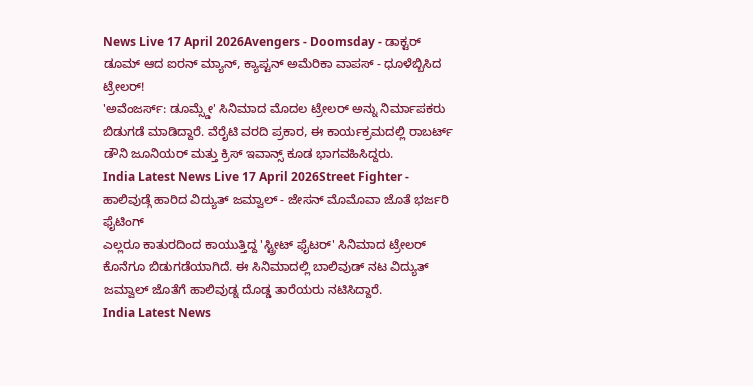News Live 17 April 2026Avengers - Doomsday - ಡಾಕ್ಟರ್ ಡೂಮ್ ಆದ ಐರನ್ ಮ್ಯಾನ್, ಕ್ಯಾಪ್ಟನ್ ಅಮೆರಿಕಾ ವಾಪಸ್ - ಧೂಳೆಬ್ಬಿಸಿದ ಟ್ರೇಲರ್!
'ಅವೆಂಜರ್ಸ್: ಡೂಮ್ಸ್ಡೇ' ಸಿನಿಮಾದ ಮೊದಲ ಟ್ರೇಲರ್ ಅನ್ನು ನಿರ್ಮಾಪಕರು ಬಿಡುಗಡೆ ಮಾಡಿದ್ದಾರೆ. ವೆರೈಟಿ ವರದಿ ಪ್ರಕಾರ, ಈ ಕಾರ್ಯಕ್ರಮದಲ್ಲಿ ರಾಬರ್ಟ್ ಡೌನಿ ಜೂನಿಯರ್ ಮತ್ತು ಕ್ರಿಸ್ ಇವಾನ್ಸ್ ಕೂಡ ಭಾಗವಹಿಸಿದ್ದರು.
India Latest News Live 17 April 2026Street Fighter - ಹಾಲಿವುಡ್ಗೆ ಹಾರಿದ ವಿದ್ಯುತ್ ಜಮ್ವಾಲ್ - ಜೇಸನ್ ಮೊಮೊವಾ ಜೊತೆ ಭರ್ಜರಿ ಫೈಟಿಂಗ್
ಎಲ್ಲರೂ ಕಾತುರದಿಂದ ಕಾಯುತ್ತಿದ್ದ 'ಸ್ಟ್ರೀಟ್ ಫೈಟರ್' ಸಿನಿಮಾದ ಟ್ರೇಲರ್ ಕೊನೆಗೂ ಬಿಡುಗಡೆಯಾಗಿದೆ. ಈ ಸಿನಿಮಾದಲ್ಲಿ ಬಾಲಿವುಡ್ ನಟ ವಿದ್ಯುತ್ ಜಮ್ವಾಲ್ ಜೊತೆಗೆ ಹಾಲಿವುಡ್ನ ದೊಡ್ಡ ತಾರೆಯರು ನಟಿಸಿದ್ದಾರೆ.
India Latest News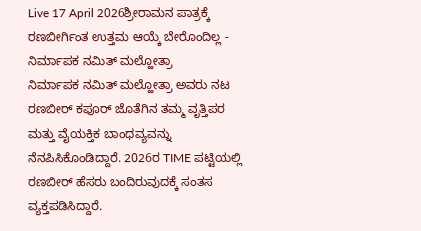Live 17 April 2026ಶ್ರೀರಾಮನ ಪಾತ್ರಕ್ಕೆ ರಣಬೀರ್ಗಿಂತ ಉತ್ತಮ ಆಯ್ಕೆ ಬೇರೊಂದಿಲ್ಲ - ನಿರ್ಮಾಪಕ ನಮಿತ್ ಮಲ್ಹೋತ್ರಾ
ನಿರ್ಮಾಪಕ ನಮಿತ್ ಮಲ್ಹೋತ್ರಾ ಅವರು ನಟ ರಣಬೀರ್ ಕಪೂರ್ ಜೊತೆಗಿನ ತಮ್ಮ ವೃತ್ತಿಪರ ಮತ್ತು ವೈಯಕ್ತಿಕ ಬಾಂಧವ್ಯವನ್ನು ನೆನಪಿಸಿಕೊಂಡಿದ್ದಾರೆ. 2026ರ TIME ಪಟ್ಟಿಯಲ್ಲಿ ರಣಬೀರ್ ಹೆಸರು ಬಂದಿರುವುದಕ್ಕೆ ಸಂತಸ ವ್ಯಕ್ತಪಡಿಸಿದ್ದಾರೆ.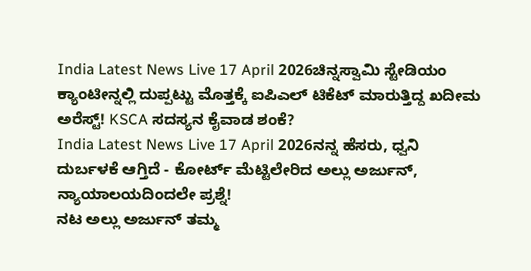India Latest News Live 17 April 2026ಚಿನ್ನಸ್ವಾಮಿ ಸ್ಟೇಡಿಯಂ ಕ್ಯಾಂಟೀನ್ನಲ್ಲಿ ದುಪ್ಪಟ್ಟು ಮೊತ್ತಕ್ಕೆ ಐಪಿಎಲ್ ಟಿಕೆಟ್ ಮಾರುತ್ತಿದ್ದ ಖದೀಮ ಅರೆಸ್ಟ್! KSCA ಸದಸ್ಯನ ಕೈವಾಡ ಶಂಕೆ?
India Latest News Live 17 April 2026ನನ್ನ ಹೆಸರು, ಧ್ವನಿ ದುರ್ಬಳಕೆ ಆಗ್ತಿದೆ - ಕೋರ್ಟ್ ಮೆಟ್ಟಿಲೇರಿದ ಅಲ್ಲು ಅರ್ಜುನ್, ನ್ಯಾಯಾಲಯದಿಂದಲೇ ಪ್ರಶ್ನೆ!
ನಟ ಅಲ್ಲು ಅರ್ಜುನ್ ತಮ್ಮ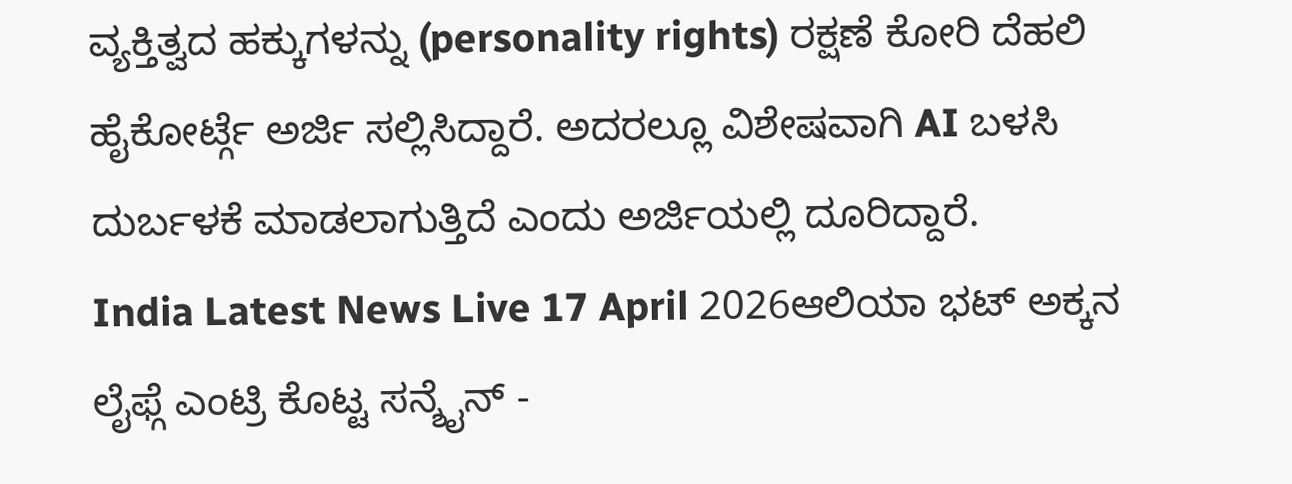ವ್ಯಕ್ತಿತ್ವದ ಹಕ್ಕುಗಳನ್ನು (personality rights) ರಕ್ಷಣೆ ಕೋರಿ ದೆಹಲಿ ಹೈಕೋರ್ಟ್ಗೆ ಅರ್ಜಿ ಸಲ್ಲಿಸಿದ್ದಾರೆ. ಅದರಲ್ಲೂ ವಿಶೇಷವಾಗಿ AI ಬಳಸಿ ದುರ್ಬಳಕೆ ಮಾಡಲಾಗುತ್ತಿದೆ ಎಂದು ಅರ್ಜಿಯಲ್ಲಿ ದೂರಿದ್ದಾರೆ.
India Latest News Live 17 April 2026ಆಲಿಯಾ ಭಟ್ ಅಕ್ಕನ ಲೈಫ್ಗೆ ಎಂಟ್ರಿ ಕೊಟ್ಟ ಸನ್ಶೈನ್ -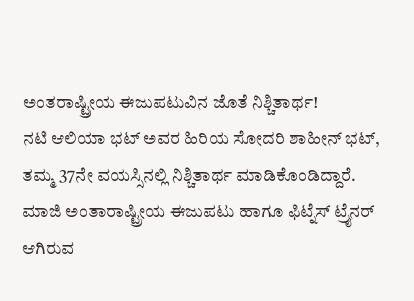ಅಂತರಾಷ್ಟ್ರೀಯ ಈಜುಪಟುವಿನ ಜೊತೆ ನಿಶ್ಚಿತಾರ್ಥ!
ನಟಿ ಆಲಿಯಾ ಭಟ್ ಅವರ ಹಿರಿಯ ಸೋದರಿ ಶಾಹೀನ್ ಭಟ್, ತಮ್ಮ 37ನೇ ವಯಸ್ಸಿನಲ್ಲಿ ನಿಶ್ಚಿತಾರ್ಥ ಮಾಡಿಕೊಂಡಿದ್ದಾರೆ. ಮಾಜಿ ಅಂತಾರಾಷ್ಟ್ರೀಯ ಈಜುಪಟು ಹಾಗೂ ಫಿಟ್ನೆಸ್ ಟ್ರೈನರ್ ಆಗಿರುವ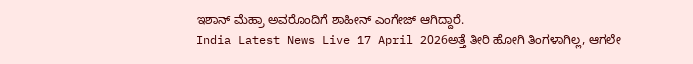ಇಶಾನ್ ಮೆಹ್ರಾ ಅವರೊಂದಿಗೆ ಶಾಹೀನ್ ಎಂಗೇಜ್ ಆಗಿದ್ದಾರೆ.
India Latest News Live 17 April 2026ಅತ್ತೆ ತೀರಿ ಹೋಗಿ ತಿಂಗಳಾಗಿಲ್ಲ, ಆಗಲೇ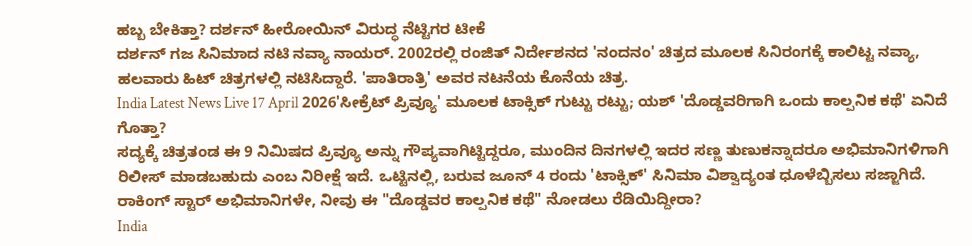ಹಬ್ಬ ಬೇಕಿತ್ತಾ? ದರ್ಶನ್ ಹೀರೋಯಿನ್ ವಿರುದ್ಧ ನೆಟ್ಟಿಗರ ಟೀಕೆ
ದರ್ಶನ್ ಗಜ ಸಿನಿಮಾದ ನಟಿ ನವ್ಯಾ ನಾಯರ್. 2002ರಲ್ಲಿ ರಂಜಿತ್ ನಿರ್ದೇಶನದ 'ನಂದನಂ' ಚಿತ್ರದ ಮೂಲಕ ಸಿನಿರಂಗಕ್ಕೆ ಕಾಲಿಟ್ಟ ನವ್ಯಾ, ಹಲವಾರು ಹಿಟ್ ಚಿತ್ರಗಳಲ್ಲಿ ನಟಿಸಿದ್ದಾರೆ. 'ಪಾತಿರಾತ್ರಿ' ಅವರ ನಟನೆಯ ಕೊನೆಯ ಚಿತ್ರ.
India Latest News Live 17 April 2026'ಸೀಕ್ರೆಟ್ ಪ್ರಿವ್ಯೂ' ಮೂಲಕ ಟಾಕ್ಸಿಕ್ ಗುಟ್ಟು ರಟ್ಟು; ಯಶ್ 'ದೊಡ್ಡವರಿಗಾಗಿ ಒಂದು ಕಾಲ್ಪನಿಕ ಕಥೆ' ಏನಿದೆ ಗೊತ್ತಾ?
ಸದ್ಯಕ್ಕೆ ಚಿತ್ರತಂಡ ಈ 9 ನಿಮಿಷದ ಪ್ರಿವ್ಯೂ ಅನ್ನು ಗೌಪ್ಯವಾಗಿಟ್ಟಿದ್ದರೂ, ಮುಂದಿನ ದಿನಗಳಲ್ಲಿ ಇದರ ಸಣ್ಣ ತುಣುಕನ್ನಾದರೂ ಅಭಿಮಾನಿಗಳಿಗಾಗಿ ರಿಲೀಸ್ ಮಾಡಬಹುದು ಎಂಬ ನಿರೀಕ್ಷೆ ಇದೆ. ಒಟ್ಟಿನಲ್ಲಿ, ಬರುವ ಜೂನ್ 4 ರಂದು 'ಟಾಕ್ಸಿಕ್' ಸಿನಿಮಾ ವಿಶ್ವಾದ್ಯಂತ ಧೂಳೆಬ್ಬಿಸಲು ಸಜ್ಜಾಗಿದೆ. ರಾಕಿಂಗ್ ಸ್ಟಾರ್ ಅಭಿಮಾನಿಗಳೇ, ನೀವು ಈ "ದೊಡ್ಡವರ ಕಾಲ್ಪನಿಕ ಕಥೆ" ನೋಡಲು ರೆಡಿಯಿದ್ದೀರಾ?
India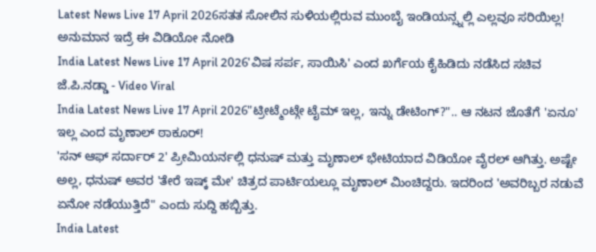Latest News Live 17 April 2026ಸತತ ಸೋಲಿನ ಸುಳಿಯಲ್ಲಿರುವ ಮುಂಬೈ ಇಂಡಿಯನ್ಸ್ನಲ್ಲಿ ಎಲ್ಲವೂ ಸರಿಯಿಲ್ಲ! ಅನುಮಾನ ಇದ್ರೆ ಈ ವಿಡಿಯೋ ನೋಡಿ
India Latest News Live 17 April 2026'ವಿಷ ಸರ್ಪ, ಸಾಯಿಸಿ' ಎಂದ ಖರ್ಗೆಯ ಕೈಹಿಡಿದು ನಡೆಸಿದ ಸಚಿವ ಜೆ.ಪಿ.ನಡ್ಡಾ - Video Viral
India Latest News Live 17 April 2026"ಟ್ರೀಟ್ಮೆಂಟ್ಗೇ ಟೈಮ್ ಇಲ್ಲ, ಇನ್ನು ಡೇಟಿಂಗ್?".. ಆ ನಟನ ಜೊತೆಗೆ 'ಏನೂ' ಇಲ್ಲ ಎಂದ ಮೃಣಾಲ್ ಠಾಕೂರ್!
'ಸನ್ ಆಫ್ ಸರ್ದಾರ್ 2' ಪ್ರೀಮಿಯರ್ನಲ್ಲಿ ಧನುಷ್ ಮತ್ತು ಮೃಣಾಲ್ ಭೇಟಿಯಾದ ವಿಡಿಯೋ ವೈರಲ್ ಆಗಿತ್ತು. ಅಷ್ಟೇ ಅಲ್ಲ, ಧನುಷ್ ಅವರ 'ತೇರೆ ಇಷ್ಕ್ ಮೇ' ಚಿತ್ರದ ಪಾರ್ಟಿಯಲ್ಲೂ ಮೃಣಾಲ್ ಮಿಂಚಿದ್ದರು. ಇದರಿಂದ 'ಅವರಿಬ್ಬರ ನಡುವೆ ಏನೋ ನಡೆಯುತ್ತಿದೆ" ಎಂದು ಸುದ್ದಿ ಹಬ್ಬಿತ್ತು.
India Latest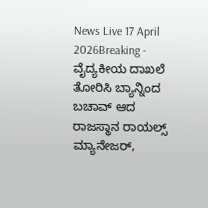News Live 17 April 2026Breaking - ವೈದ್ಯಕೀಯ ದಾಖಲೆ ತೋರಿಸಿ ಬ್ಯಾನ್ನಿಂದ ಬಚಾವ್ ಆದ ರಾಜಸ್ಥಾನ ರಾಯಲ್ಸ್ ಮ್ಯಾನೇಜರ್,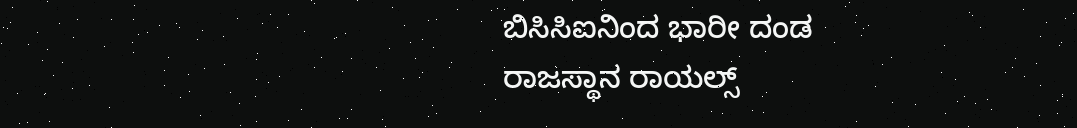ಬಿಸಿಸಿಐನಿಂದ ಭಾರೀ ದಂಡ
ರಾಜಸ್ಥಾನ ರಾಯಲ್ಸ್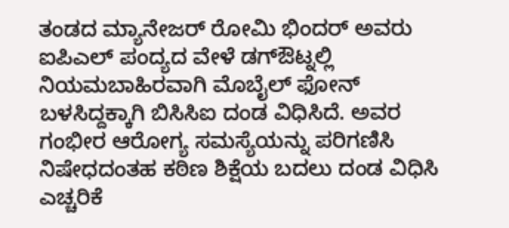ತಂಡದ ಮ್ಯಾನೇಜರ್ ರೋಮಿ ಭಿಂದರ್ ಅವರು ಐಪಿಎಲ್ ಪಂದ್ಯದ ವೇಳೆ ಡಗ್ಔಟ್ನಲ್ಲಿ ನಿಯಮಬಾಹಿರವಾಗಿ ಮೊಬೈಲ್ ಫೋನ್ ಬಳಸಿದ್ದಕ್ಕಾಗಿ ಬಿಸಿಸಿಐ ದಂಡ ವಿಧಿಸಿದೆ. ಅವರ ಗಂಭೀರ ಆರೋಗ್ಯ ಸಮಸ್ಯೆಯನ್ನು ಪರಿಗಣಿಸಿ ನಿಷೇಧದಂತಹ ಕಠಿಣ ಶಿಕ್ಷೆಯ ಬದಲು ದಂಡ ವಿಧಿಸಿ ಎಚ್ಚರಿಕೆ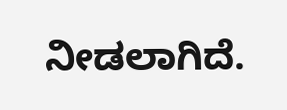ನೀಡಲಾಗಿದೆ.